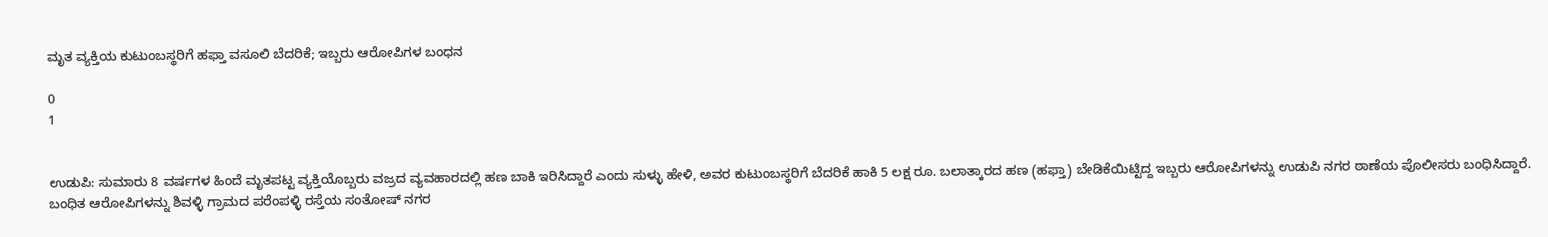ಮೃತ ವ್ಯಕ್ತಿಯ ಕುಟುಂಬಸ್ಥರಿಗೆ ಹಫ್ತಾ ವಸೂಲಿ ಬೆದರಿಕೆ; ಇಬ್ಬರು ಆರೋಪಿಗಳ ಬಂಧನ

0
1


ಉಡುಪಿ: ಸುಮಾರು 8 ವರ್ಷಗಳ ಹಿಂದೆ ಮೃತಪಟ್ಟ ವ್ಯಕ್ತಿಯೊಬ್ಬರು ವಜ್ರದ ವ್ಯವಹಾರದಲ್ಲಿ ಹಣ ಬಾಕಿ ಇರಿಸಿದ್ದಾರೆ ಎಂದು ಸುಳ್ಳು ಹೇಳಿ, ಅವರ ಕುಟುಂಬಸ್ಥರಿಗೆ ಬೆದರಿಕೆ ಹಾಕಿ 5 ಲಕ್ಷ ರೂ. ಬಲಾತ್ಕಾರದ ಹಣ (ಹಫ್ತಾ) ಬೇಡಿಕೆಯಿಟ್ಟಿದ್ದ ಇಬ್ಬರು ಆರೋಪಿಗಳನ್ನು ಉಡುಪಿ ನಗರ ಠಾಣೆಯ ಪೊಲೀಸರು ಬಂಧಿಸಿದ್ದಾರೆ.
ಬಂಧಿತ ಆರೋಪಿಗಳನ್ನು ಶಿವಳ್ಳಿ ಗ್ರಾಮದ ಪರೆಂಪಳ್ಳಿ ರಸ್ತೆಯ ಸಂತೋಷ್ ನಗರ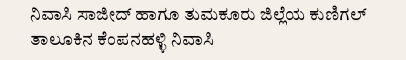ನಿವಾಸಿ ಸಾಜೀದ್ ಹಾಗೂ ತುಮಕೂರು ಜಿಲ್ಲೆಯ ಕುಣಿಗಲ್ ತಾಲೂಕಿನ ಕೆಂಪನಹಳ್ಳಿ ನಿವಾಸಿ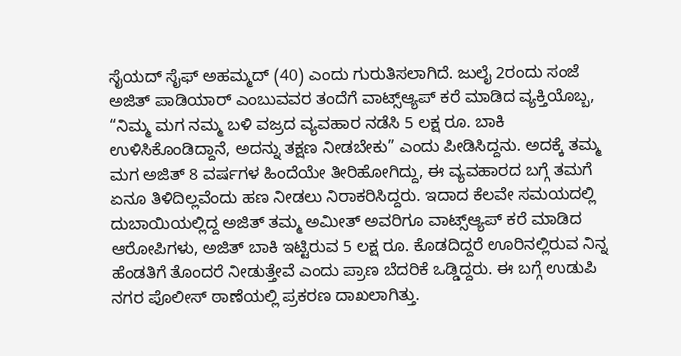ಸೈಯದ್ ಸೈಫ್ ಅಹಮ್ಮದ್ (40) ಎಂದು ಗುರುತಿಸಲಾಗಿದೆ. ಜುಲೈ 2ರಂದು ಸಂಜೆ ಅಜಿತ್ ಪಾಡಿಯಾರ್ ಎಂಬುವವರ ತಂದೆಗೆ ವಾಟ್ಸ್‌ಆ್ಯಪ್ ಕರೆ ಮಾಡಿದ ವ್ಯಕ್ತಿಯೊಬ್ಬ, “ನಿಮ್ಮ ಮಗ ನಮ್ಮ ಬಳಿ ವಜ್ರದ ವ್ಯವಹಾರ ನಡೆಸಿ 5 ಲಕ್ಷ ರೂ. ಬಾಕಿ ಉಳಿಸಿಕೊಂಡಿದ್ದಾನೆ, ಅದನ್ನು ತಕ್ಷಣ ನೀಡಬೇಕು” ಎಂದು ಪೀಡಿಸಿದ್ದನು. ಅದಕ್ಕೆ ತಮ್ಮ ಮಗ ಅಜಿತ್ 8 ವರ್ಷಗಳ ಹಿಂದೆಯೇ ತೀರಿಹೋಗಿದ್ದು, ಈ ವ್ಯವಹಾರದ ಬಗ್ಗೆ ತಮಗೆ ಏನೂ ತಿಳಿದಿಲ್ಲವೆಂದು ಹಣ ನೀಡಲು ನಿರಾಕರಿಸಿದ್ದರು. ಇದಾದ ಕೆಲವೇ ಸಮಯದಲ್ಲಿ ದುಬಾಯಿಯಲ್ಲಿದ್ದ ಅಜಿತ್‌ ತಮ್ಮ ಅಮೀತ್ ಅವರಿಗೂ ವಾಟ್ಸ್‌ಆ್ಯಪ್ ಕರೆ ಮಾಡಿದ ಆರೋಪಿಗಳು, ಅಜಿತ್ ಬಾಕಿ ಇಟ್ಟಿರುವ 5 ಲಕ್ಷ ರೂ. ಕೊಡದಿದ್ದರೆ ಊರಿನಲ್ಲಿರುವ ನಿನ್ನ ಹೆಂಡತಿಗೆ ತೊಂದರೆ ನೀಡುತ್ತೇವೆ ಎಂದು ಪ್ರಾಣ ಬೆದರಿಕೆ ಒಡ್ಡಿದ್ದರು. ಈ ಬಗ್ಗೆ ಉಡುಪಿ ನಗರ ಪೊಲೀಸ್ ಠಾಣೆಯಲ್ಲಿ ಪ್ರಕರಣ ದಾಖಲಾಗಿತ್ತು.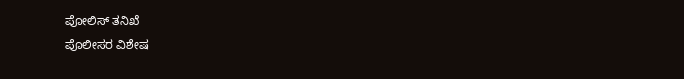ಪೋಲಿಸ್ ತನಿಖೆ
ಪೊಲೀಸರ ವಿಶೇಷ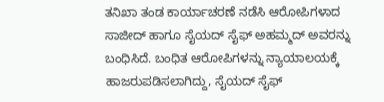ತನಿಖಾ ತಂಡ ಕಾರ್ಯಾಚರಣೆ ನಡೆಸಿ ಆರೋಪಿಗಳಾದ ಸಾಜೀದ್ ಹಾಗೂ ಸೈಯದ್ ಸೈಫ್ ಅಹಮ್ಮದ್ ಅವರನ್ನು ಬಂಧಿಸಿದೆ. ಬಂಧಿತ ಆರೋಪಿಗಳನ್ನು ನ್ಯಾಯಾಲಯಕ್ಕೆ ಹಾಜರುಪಡಿಸಲಾಗಿದ್ದು, ಸೈಯದ್ ಸೈಫ್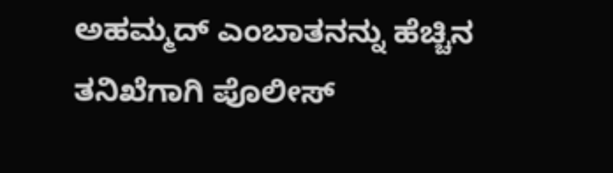ಅಹಮ್ಮದ್‌ ಎಂಬಾತನನ್ನು ಹೆಚ್ಚಿನ ತನಿಖೆಗಾಗಿ ಪೊಲೀಸ್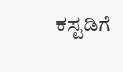ಕಸ್ಟಡಿಗೆ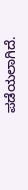ಪಡೆಯಲಾಗಿದೆ.